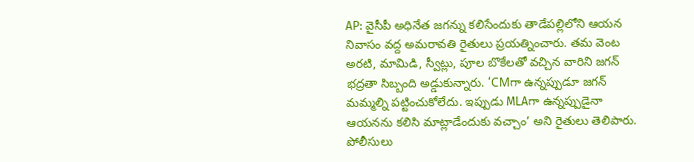AP: వైసీపీ అధినేత జగన్ను కలిసేందుకు తాడేపల్లిలోని ఆయన నివాసం వద్ద అమరావతి రైతులు ప్రయత్నించారు. తమ వెంట అరటి, మామిడి, స్వీట్లు, పూల బొకేలతో వచ్చిన వారిని జగన్ భద్రతా సిబ్బంది అడ్డుకున్నారు. ‘CMగా ఉన్నప్పుడూ జగన్ మమ్మల్ని పట్టించుకోలేదు. ఇప్పుడు MLAగా ఉన్నప్పుడైనా ఆయనను కలిసి మాట్లాడేందుకు వచ్చాం’ అని రైతులు తెలిపారు. పోలీసులు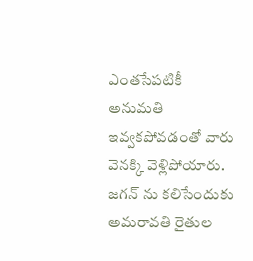ఎంతసేపటికీ అనుమతి ఇవ్వకపోవడంతో వారు వెనక్కి వెళ్లిపోయారు.
జగన్ ను కలిసేందుకు అమరావతి రైతుల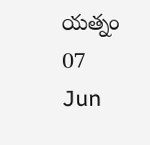యత్నం
07
Jun